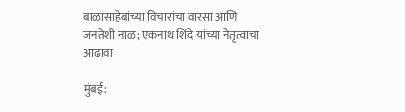बाळासाहेबांच्या विचारांचा वारसा आणि जनतेशी नाळ; एकनाथ शिंदे यांच्या नेतृत्वाचा आढावा

मुंबई: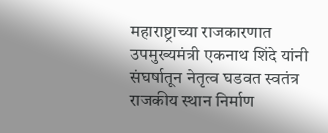महाराष्ट्राच्या राजकारणात उपमुख्यमंत्री एकनाथ शिंदे यांनी संघर्षातून नेतृत्व घडवत स्वतंत्र राजकीय स्थान निर्माण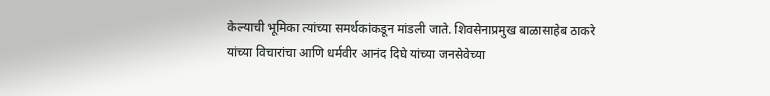केल्याची भूमिका त्यांच्या समर्थकांकडून मांडली जाते. शिवसेनाप्रमुख बाळासाहेब ठाकरे यांच्या विचारांचा आणि धर्मवीर आनंद दिघे यांच्या जनसेवेच्या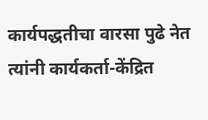कार्यपद्धतीचा वारसा पुढे नेत त्यांनी कार्यकर्ता-केंद्रित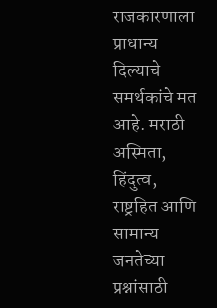राजकारणाला प्राधान्य दिल्याचे समर्थकांचे मत आहे. मराठी अस्मिता, हिंदुत्व, राष्ट्रहित आणि सामान्य जनतेच्या प्रश्नांसाठी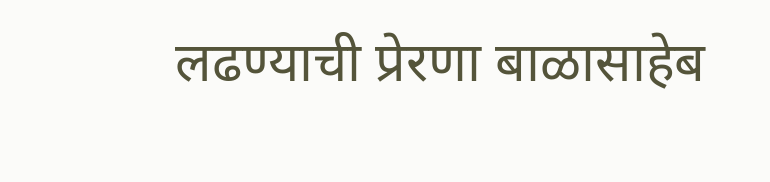लढण्याची प्रेरणा बाळासाहेब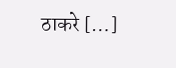ठाकरे […]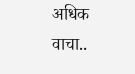अधिक वाचा..